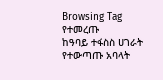Browsing Tag
የተመረጡ
ከዓባይ ተፋስስ ሀገራት የተውጣጡ አባላት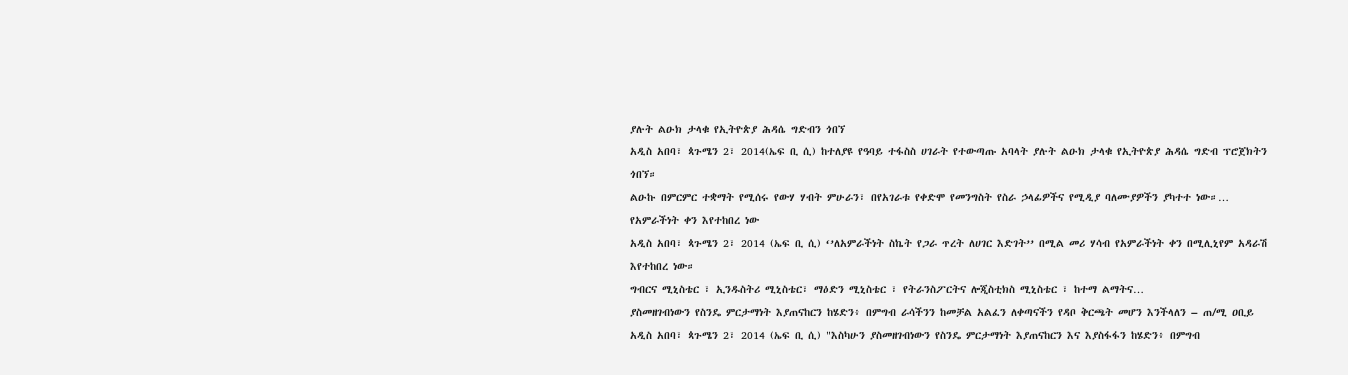ያሉት ልዑክ ታላቁ የኢትዮጵያ ሕዳሴ ግድብን ጎበኘ
አዲስ አበባ፣ ጳጉሜን 2፣ 2014(ኤፍ ቢ ሲ) ከተለያዩ የዓባይ ተፋስስ ሀገራት የተውጣጡ አባላት ያሉት ልዑክ ታላቁ የኢትዮጵያ ሕዳሴ ግድብ ፕሮጀክትን ጎበኘ።
ልዑኩ በምርምር ተቋማት የሚሰሩ የውሃ ሃብት ምሁራን፣ በየአገራቱ የቀድሞ የመንግስት የስራ ኃላፊዎችና የሚዲያ ባለሙያዎችን ያካተተ ነው።…
የአምራችነት ቀን እየተከበረ ነው
አዲስ አበባ፣ ጳጉሜን 2፣ 2014 (ኤፍ ቢ ሲ) ‘’ለአምራችነት ስኬት የጋራ ጥረት ለሀገር እድገት’’ በሚል መሪ ሃሳብ የአምራችነት ቀን በሚሊኒየም አዳራሽ እየተከበረ ነው።
ግብርና ሚኒስቴር ፣ ኢንዱስትሪ ሚኒስቴር፣ ማዕድን ሚኒስቴር ፣ የትራንስፖርትና ሎጂስቲክስ ሚኒስቴር ፣ ከተማ ልማትና…
ያስመዘገብነውን የስንዴ ምርታማነት እያጠናከርን ከሄድን፥ በምግብ ራሳችንን ከመቻል አልፈን ለቀጣናችን የዳቦ ቅርጫት መሆን እንችላለን – ጠ/ሚ ዐቢይ
አዲስ አበባ፣ ጳጉሜን 2፣ 2014 (ኤፍ ቢ ሲ) "እስካሁን ያስመዘገብነውን የስንዴ ምርታማነት እያጠናከርን እና እያስፋፋን ከሄድን፥ በምግብ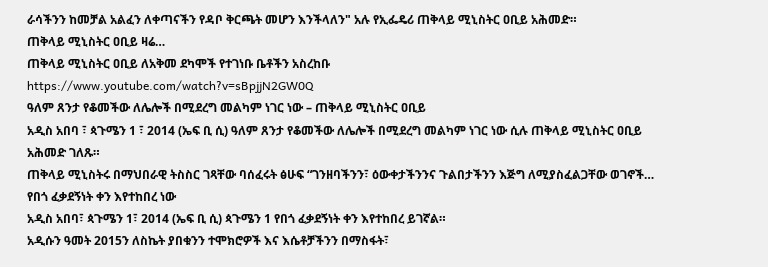ራሳችንን ከመቻል አልፈን ለቀጣናችን የዳቦ ቅርጫት መሆን እንችላለን" አሉ የኢፌዴሪ ጠቅላይ ሚኒስትር ዐቢይ አሕመድ።
ጠቅላይ ሚኒስትር ዐቢይ ዛሬ…
ጠቅላይ ሚኒስትር ዐቢይ ለአቅመ ደካሞች የተገነቡ ቤቶችን አስረከቡ
https://www.youtube.com/watch?v=sBpjjN2GW0Q
ዓለም ጸንታ የቆመችው ለሌሎች በሚደረግ መልካም ነገር ነው – ጠቅላይ ሚኒስትር ዐቢይ
አዲስ አበባ ፣ ጳጉሜን 1 ፣ 2014 (ኤፍ ቢ ሲ) ዓለም ጸንታ የቆመችው ለሌሎች በሚደረግ መልካም ነገር ነው ሲሉ ጠቅላይ ሚኒስትር ዐቢይ አሕመድ ገለጹ።
ጠቅላይ ሚኒስትሩ በማህበራዊ ትስስር ገጻቸው ባሰፈሩት ፅሁፍ “ገንዘባችንን፣ ዕውቀታችንንና ጉልበታችንን እጅግ ለሚያስፈልጋቸው ወገኖች…
የበጎ ፈቃደኝነት ቀን እየተከበረ ነው
አዲስ አበባ፣ ጳጉሜን 1፣ 2014 (ኤፍ ቢ ሲ) ጳጉሜን 1 የበጎ ፈቃደኝነት ቀን እየተከበረ ይገኛል።
አዲሱን ዓመት 2015ን ለስኬት ያበቁንን ተሞክሮዎች እና እሴቶቻችንን በማስፋት፣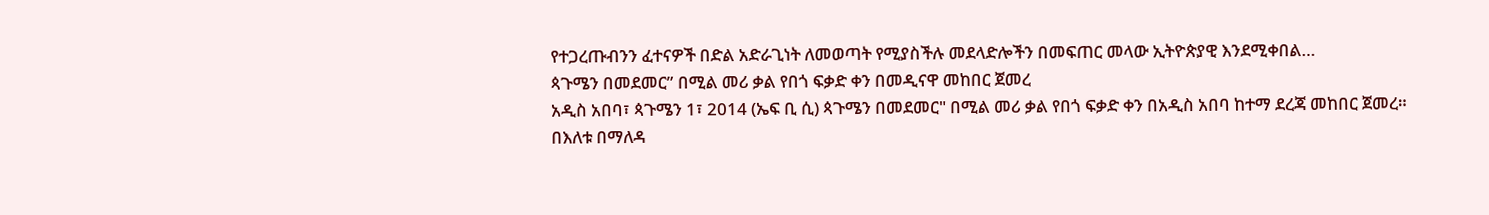የተጋረጡብንን ፈተናዎች በድል አድራጊነት ለመወጣት የሚያስችሉ መደላድሎችን በመፍጠር መላው ኢትዮጵያዊ እንደሚቀበል…
ጳጉሜን በመደመር” በሚል መሪ ቃል የበጎ ፍቃድ ቀን በመዲናዋ መከበር ጀመረ
አዲስ አበባ፣ ጳጉሜን 1፣ 2014 (ኤፍ ቢ ሲ) ጳጉሜን በመደመር" በሚል መሪ ቃል የበጎ ፍቃድ ቀን በአዲስ አበባ ከተማ ደረጃ መከበር ጀመረ።
በእለቱ በማለዳ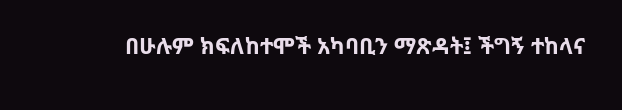በሁሉም ክፍለከተሞች አካባቢን ማጽዳት፤ ችግኝ ተከላና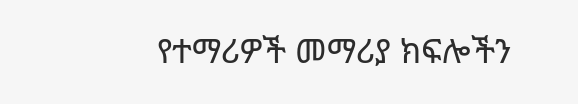የተማሪዎች መማሪያ ክፍሎችን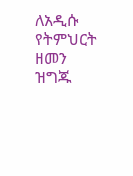ለአዲሱ የትምህርት ዘመን ዝግጁ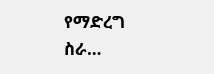የማድረግ ስራ…